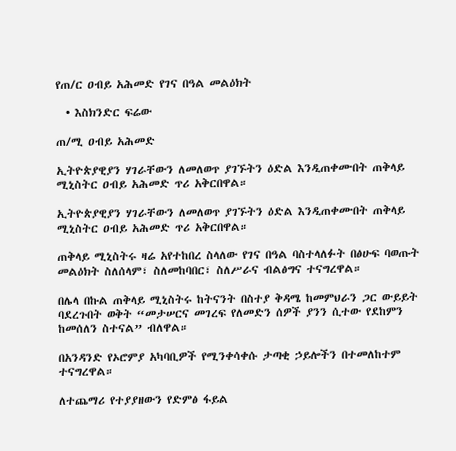የጠ/ር ዐብይ አሕመድ የገና በዓል መልዕክት

  • እስክንድር ፍሬው

ጠ/ሚ ዐብይ አሕመድ

ኢትዮጵያዊያን ሃገራቸውን ለመለወጥ ያገኙትን ዕድል እንዲጠቀሙበት ጠቅላይ ሚኒስትር ዐብይ አሕመድ ጥሪ አቅርበዋል።

ኢትዮጵያዊያን ሃገራቸውን ለመለወጥ ያገኙትን ዕድል እንዲጠቀሙበት ጠቅላይ ሚኒስትር ዐብይ አሕመድ ጥሪ አቅርበዋል።

ጠቅላይ ሚኒስትሩ ዛሬ አየተከበረ ስላለው የገና በዓል ባስተላለፉት በፅሁፍ ባወጡት መልዕክት ስለሰላም፣ ስለመከባበር፣ ስለሥራና ብልፅግና ተናግረዋል።

በሌላ በኩል ጠቅላይ ሚኒስትሩ ከትናንት በስተያ ቅዳሜ ከመምህራን ጋር ውይይት ባደረጉበት ወቅት “መታሠርና መገረፍ የለመድን ሰዎች ያንን ሲተው የደከምን ከመሰለን ስተናል” ብለዋል።

በአንዳንድ የኦሮምያ አካባቢዎች የሚንቀሳቀሱ ታጣቂ ኃይሎችን በተመለከተም ተናግረዋል።

ለተጨማሪ የተያያዘውን የድምፅ ፋይል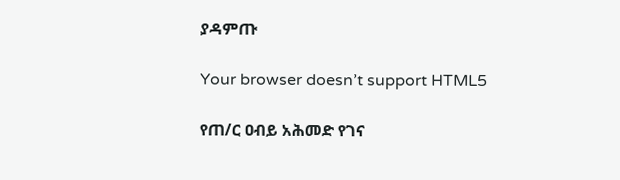ያዳምጡ

Your browser doesn’t support HTML5

የጠ/ር ዐብይ አሕመድ የገና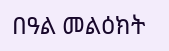በዓል መልዕክት